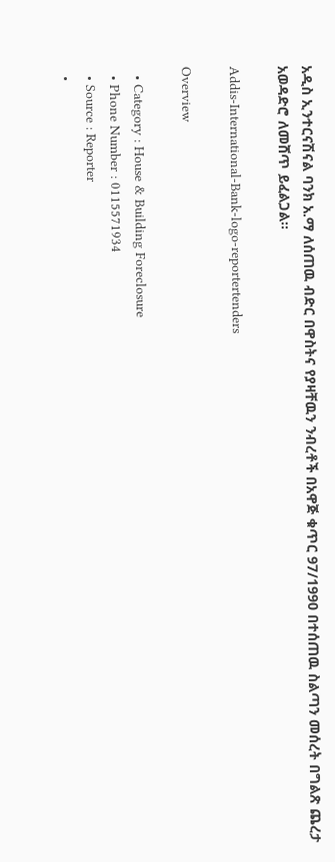አዲስ ኢንተርናሽናል ባንክ አ.ማ ለሰጠዉ ብድር በዋስትና የያዛቸዉን ንብረቶች በአዋጅ ቁጥር 97/1990 በተሰጠዉ ስልጣን መሰረት በግልጽ ጨረታ አወዳድሮ ለመሸጥ ይፈልጋል፡፡

Addis-International-Bank-logo-reportertenders

Overview

  • Category : House & Building Foreclosure
  • Phone Number : 0115571934
  • Source : Reporter
  •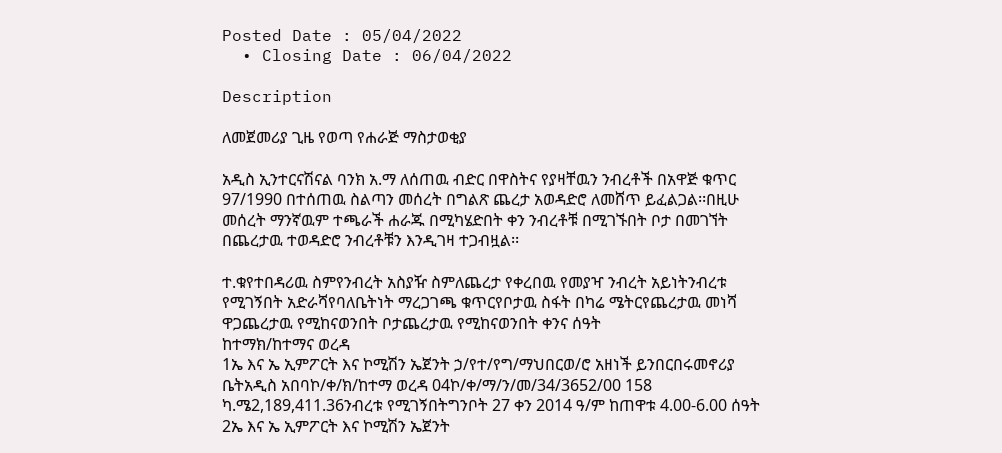Posted Date : 05/04/2022
  • Closing Date : 06/04/2022

Description

ለመጀመሪያ ጊዜ የወጣ የሐራጅ ማስታወቂያ

አዲስ ኢንተርናሽናል ባንክ አ.ማ ለሰጠዉ ብድር በዋስትና የያዛቸዉን ንብረቶች በአዋጅ ቁጥር 97/1990 በተሰጠዉ ስልጣን መሰረት በግልጽ ጨረታ አወዳድሮ ለመሸጥ ይፈልጋል፡፡በዚሁ መሰረት ማንኛዉም ተጫራች ሐራጁ በሚካሄድበት ቀን ንብረቶቹ በሚገኙበት ቦታ በመገኘት በጨረታዉ ተወዳድሮ ንብረቶቹን እንዲገዛ ተጋብዟል፡፡

ተ.ቁየተበዳሪዉ ስምየንብረት አስያዥ ስምለጨረታ የቀረበዉ የመያዣ ንብረት አይነትንብረቱ የሚገኝበት አድራሻየባለቤትነት ማረጋገጫ ቁጥርየቦታዉ ስፋት በካሬ ሜትርየጨረታዉ መነሻ ዋጋጨረታዉ የሚከናወንበት ቦታጨረታዉ የሚከናወንበት ቀንና ሰዓት
ከተማክ/ከተማና ወረዳ
1ኤ እና ኤ ኢምፖርት እና ኮሚሽን ኤጀንት ኃ/የተ/የግ/ማህበርወ/ሮ አዘነች ይንበርበሩመኖሪያ ቤትአዲስ አበባኮ/ቀ/ክ/ከተማ ወረዳ 04ኮ/ቀ/ማ/ን/መ/34/3652/00 158 ካ.ሜ2,189,411.36ንብረቱ የሚገኝበትግንቦት 27 ቀን 2014 ዓ/ም ከጠዋቱ 4.00-6.00 ሰዓት
2ኤ እና ኤ ኢምፖርት እና ኮሚሽን ኤጀንት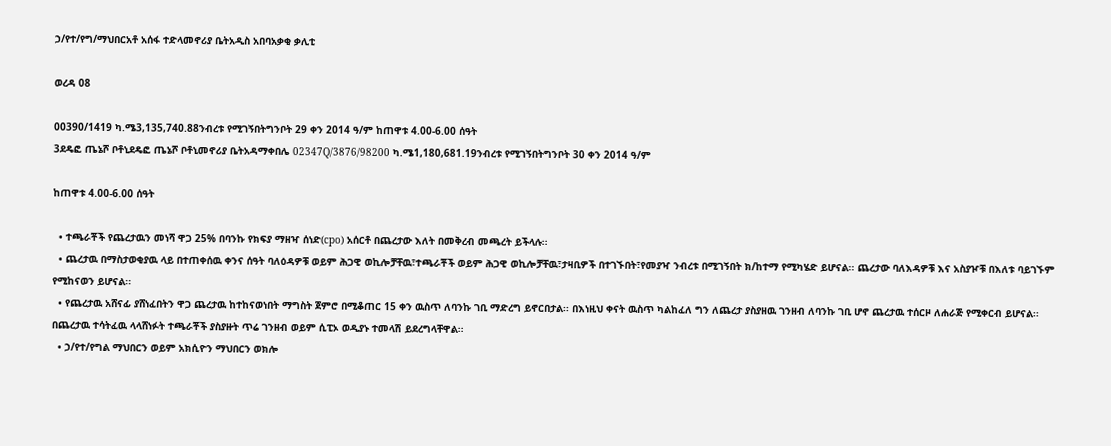ኃ/የተ/የግ/ማህበርአቶ አሰፋ ተድላመኖሪያ ቤትአዲስ አበባአቃቂ ቃሊቲ

ወረዳ 08

00390/1419 ካ.ሜ3,135,740.88ንብረቱ የሚገኝበትግንቦት 29 ቀን 2014 ዓ/ም ከጠዋቱ 4.00-6.00 ሰዓት
3ደዴፎ ጤኔሾ ቦቶኒደዴፎ ጤኔሾ ቦቶኒመኖሪያ ቤትአዳማቀበሌ 02347Q/3876/98200 ካ.ሜ1,180,681.19ንብረቱ የሚገኝበትግንቦት 30 ቀን 2014 ዓ/ም

ከጠዋቱ 4.00-6.00 ሰዓት

  • ተጫራቾች የጨረታዉን መነሻ ዋጋ 25% በባንኩ የክፍያ ማዘዣ ሰነድ(cpo) አሰርቶ በጨረታው እለት በመቅረብ መጫረት ይችላሉ፡፡
  • ጨረታዉ በማስታወቂያዉ ላይ በተጠቀሰዉ ቀንና ሰዓት ባለዕዳዎቹ ወይም ሕጋዊ ወኪሎቻቸዉ፣ተጫራቾች ወይም ሕጋዊ ወኪሎቻቸዉ፣ታዛቢዎች በተገኙበት፣የመያዣ ንብረቱ በሚገኝበት ክ/ከተማ የሚካሄድ ይሆናል፡፡ ጨረታው ባለእዳዎቹ እና አስያዦቹ በእለቱ ባይገኙም የሚከናወን ይሆናል፡፡
  • የጨረታዉ አሸናፊ ያሸነፈበትን ዋጋ ጨረታዉ ከተከናወነበት ማግስት ጀምሮ በሚቆጠር 15 ቀን ዉስጥ ለባንኩ ገቢ ማድረግ ይኖርበታል፡፡ በእነዚህ ቀናት ዉስጥ ካልከፈለ ግን ለጨረታ ያስያዘዉ ገንዘብ ለባንኩ ገቢ ሆኖ ጨረታዉ ተሰርዞ ለሐራጅ የሚቀርብ ይሆናል፡፡በጨረታዉ ተሳትፈዉ ላላሸነፉት ተጫራቾች ያስያዙት ጥሬ ገንዘብ ወይም ሲፒኦ ወዲያኑ ተመላሽ ይደረግላቸዋል፡፡
  • ኃ/የተ/የግል ማህበርን ወይም አክሲዮን ማህበርን ወክሎ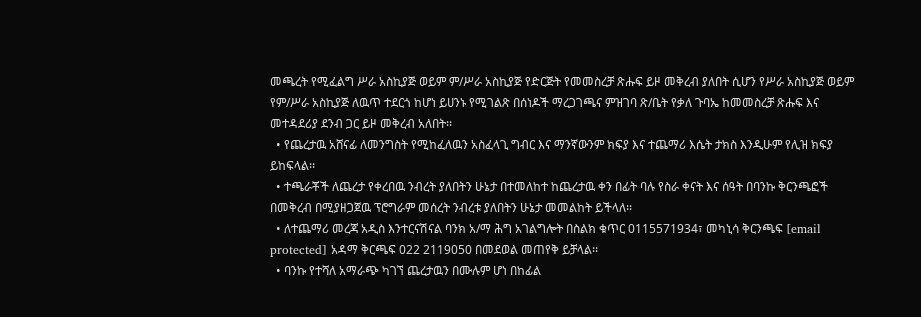መጫረት የሚፈልግ ሥራ አስኪያጅ ወይም ም/ሥራ አስኪያጅ የድርጅት የመመስረቻ ጽሑፍ ይዞ መቅረብ ያለበት ሲሆን የሥራ አስኪያጅ ወይም የም/ሥራ አስኪያጅ ለዉጥ ተደርጎ ከሆነ ይሀንኑ የሚገልጽ በሰነዶች ማረጋገጫና ምዝገባ ጽ/ቤት የቃለ ጉባኤ ከመመስረቻ ጽሑፍ እና መተዳደሪያ ደንብ ጋር ይዞ መቅረብ አለበት፡፡
  • የጨረታዉ አሸናፊ ለመንግስት የሚከፈለዉን አስፈላጊ ግብር እና ማንኛውንም ክፍያ እና ተጨማሪ እሴት ታክስ እንዲሁም የሊዝ ክፍያ ይከፍላል፡፡
  • ተጫራቾች ለጨረታ የቀረበዉ ንብረት ያለበትን ሁኔታ በተመለከተ ከጨረታዉ ቀን በፊት ባሉ የስራ ቀናት እና ሰዓት በባንኩ ቅርንጫፎች በመቅረብ በሚያዘጋጀዉ ፕሮግራም መሰረት ንብረቱ ያለበትን ሁኔታ መመልከት ይችላለ፡፡
  • ለተጨማሪ መረጃ አዲስ እንተርናሽናል ባንክ አ/ማ ሕግ አገልግሎት በስልክ ቁጥር 0115571934፣ መካኒሳ ቅርንጫፍ [email protected] አዳማ ቅርጫፍ 022 2119050 በመደወል መጠየቅ ይቻላል፡፡
  • ባንኩ የተሻለ አማራጭ ካገኘ ጨረታዉን በሙሉም ሆነ በከፊል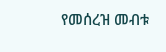የመሰረዝ መብቱ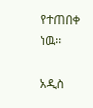የተጠበቀ ነዉ፡፡

አዲስ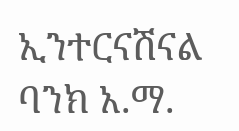ኢንተርናሽናል ባንክ አ.ማ.